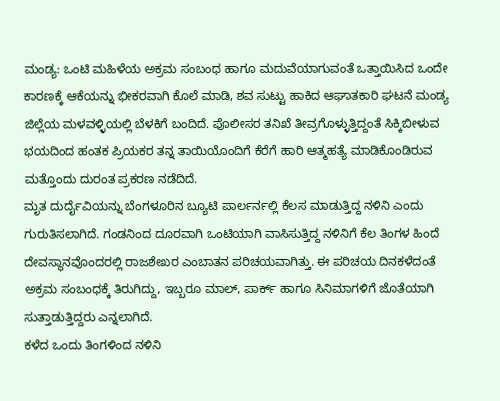ಮಂಡ್ಯ: ಒಂಟಿ ಮಹಿಳೆಯ ಅಕ್ರಮ ಸಂಬಂಧ ಹಾಗೂ ಮದುವೆಯಾಗುವಂತೆ ಒತ್ತಾಯಿಸಿದ ಒಂದೇ ಕಾರಣಕ್ಕೆ ಆಕೆಯನ್ನು ಭೀಕರವಾಗಿ ಕೊಲೆ ಮಾಡಿ, ಶವ ಸುಟ್ಟು ಹಾಕಿದ ಆಘಾತಕಾರಿ ಘಟನೆ ಮಂಡ್ಯ ಜಿಲ್ಲೆಯ ಮಳವಳ್ಳಿಯಲ್ಲಿ ಬೆಳಕಿಗೆ ಬಂದಿದೆ. ಪೊಲೀಸರ ತನಿಖೆ ತೀವ್ರಗೊಳ್ಳುತ್ತಿದ್ದಂತೆ ಸಿಕ್ಕಿಬೀಳುವ ಭಯದಿಂದ ಹಂತಕ ಪ್ರಿಯಕರ ತನ್ನ ತಾಯಿಯೊಂದಿಗೆ ಕೆರೆಗೆ ಹಾರಿ ಆತ್ಮಹತ್ಯೆ ಮಾಡಿಕೊಂಡಿರುವ ಮತ್ತೊಂದು ದುರಂತ ಪ್ರಕರಣ ನಡೆದಿದೆ.
ಮೃತ ದುರ್ದೈವಿಯನ್ನು ಬೆಂಗಳೂರಿನ ಬ್ಯೂಟಿ ಪಾರ್ಲರ್ನಲ್ಲಿ ಕೆಲಸ ಮಾಡುತ್ತಿದ್ದ ನಳಿನಿ ಎಂದು ಗುರುತಿಸಲಾಗಿದೆ. ಗಂಡನಿಂದ ದೂರವಾಗಿ ಒಂಟಿಯಾಗಿ ವಾಸಿಸುತ್ತಿದ್ದ ನಳಿನಿಗೆ ಕೆಲ ತಿಂಗಳ ಹಿಂದೆ ದೇವಸ್ಥಾನವೊಂದರಲ್ಲಿ ರಾಜಶೇಖರ ಎಂಬಾತನ ಪರಿಚಯವಾಗಿತ್ತು. ಈ ಪರಿಚಯ ದಿನಕಳೆದಂತೆ ಅಕ್ರಮ ಸಂಬಂಧಕ್ಕೆ ತಿರುಗಿದ್ದು, ಇಬ್ಬರೂ ಮಾಲ್, ಪಾರ್ಕ್ ಹಾಗೂ ಸಿನಿಮಾಗಳಿಗೆ ಜೊತೆಯಾಗಿ ಸುತ್ತಾಡುತ್ತಿದ್ದರು ಎನ್ನಲಾಗಿದೆ.
ಕಳೆದ ಒಂದು ತಿಂಗಳಿಂದ ನಳಿನಿ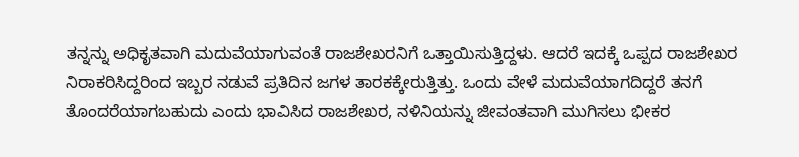ತನ್ನನ್ನು ಅಧಿಕೃತವಾಗಿ ಮದುವೆಯಾಗುವಂತೆ ರಾಜಶೇಖರನಿಗೆ ಒತ್ತಾಯಿಸುತ್ತಿದ್ದಳು. ಆದರೆ ಇದಕ್ಕೆ ಒಪ್ಪದ ರಾಜಶೇಖರ ನಿರಾಕರಿಸಿದ್ದರಿಂದ ಇಬ್ಬರ ನಡುವೆ ಪ್ರತಿದಿನ ಜಗಳ ತಾರಕಕ್ಕೇರುತ್ತಿತ್ತು. ಒಂದು ವೇಳೆ ಮದುವೆಯಾಗದಿದ್ದರೆ ತನಗೆ ತೊಂದರೆಯಾಗಬಹುದು ಎಂದು ಭಾವಿಸಿದ ರಾಜಶೇಖರ, ನಳಿನಿಯನ್ನು ಜೀವಂತವಾಗಿ ಮುಗಿಸಲು ಭೀಕರ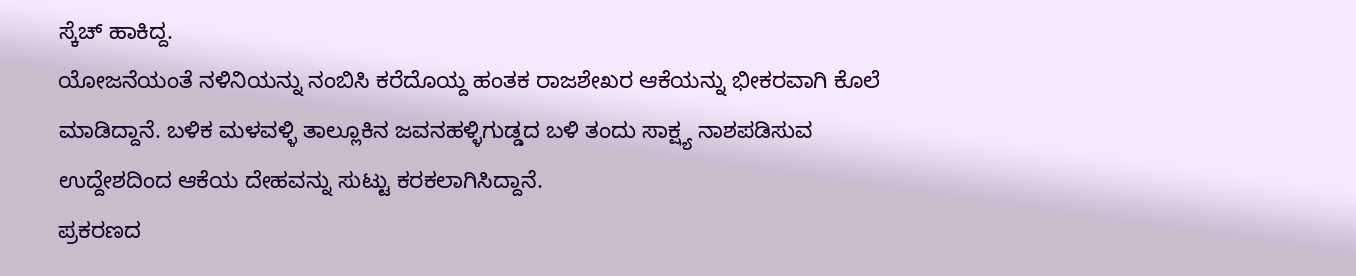ಸ್ಕೆಚ್ ಹಾಕಿದ್ದ.
ಯೋಜನೆಯಂತೆ ನಳಿನಿಯನ್ನು ನಂಬಿಸಿ ಕರೆದೊಯ್ದ ಹಂತಕ ರಾಜಶೇಖರ ಆಕೆಯನ್ನು ಭೀಕರವಾಗಿ ಕೊಲೆ ಮಾಡಿದ್ದಾನೆ. ಬಳಿಕ ಮಳವಳ್ಳಿ ತಾಲ್ಲೂಕಿನ ಜವನಹಳ್ಳಿಗುಡ್ಡದ ಬಳಿ ತಂದು ಸಾಕ್ಷ್ಯ ನಾಶಪಡಿಸುವ ಉದ್ದೇಶದಿಂದ ಆಕೆಯ ದೇಹವನ್ನು ಸುಟ್ಟು ಕರಕಲಾಗಿಸಿದ್ದಾನೆ.
ಪ್ರಕರಣದ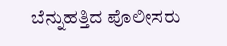ಬೆನ್ನುಹತ್ತಿದ ಪೊಲೀಸರು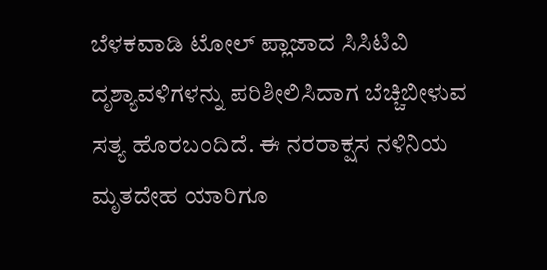ಬೆಳಕವಾಡಿ ಟೋಲ್ ಪ್ಲಾಜಾದ ಸಿಸಿಟಿವಿ ದೃಶ್ಯಾವಳಿಗಳನ್ನು ಪರಿಶೀಲಿಸಿದಾಗ ಬೆಚ್ಚಿಬೀಳುವ ಸತ್ಯ ಹೊರಬಂದಿದೆ. ಈ ನರರಾಕ್ಷಸ ನಳಿನಿಯ ಮೃತದೇಹ ಯಾರಿಗೂ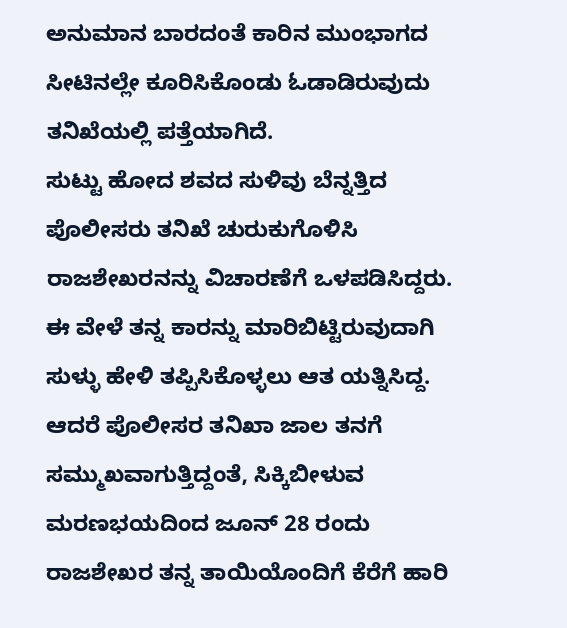ಅನುಮಾನ ಬಾರದಂತೆ ಕಾರಿನ ಮುಂಭಾಗದ ಸೀಟಿನಲ್ಲೇ ಕೂರಿಸಿಕೊಂಡು ಓಡಾಡಿರುವುದು ತನಿಖೆಯಲ್ಲಿ ಪತ್ತೆಯಾಗಿದೆ.
ಸುಟ್ಟು ಹೋದ ಶವದ ಸುಳಿವು ಬೆನ್ನತ್ತಿದ ಪೊಲೀಸರು ತನಿಖೆ ಚುರುಕುಗೊಳಿಸಿ ರಾಜಶೇಖರನನ್ನು ವಿಚಾರಣೆಗೆ ಒಳಪಡಿಸಿದ್ದರು. ಈ ವೇಳೆ ತನ್ನ ಕಾರನ್ನು ಮಾರಿಬಿಟ್ಟಿರುವುದಾಗಿ ಸುಳ್ಳು ಹೇಳಿ ತಪ್ಪಿಸಿಕೊಳ್ಳಲು ಆತ ಯತ್ನಿಸಿದ್ದ. ಆದರೆ ಪೊಲೀಸರ ತನಿಖಾ ಜಾಲ ತನಗೆ ಸಮ್ಮುಖವಾಗುತ್ತಿದ್ದಂತೆ, ಸಿಕ್ಕಿಬೀಳುವ ಮರಣಭಯದಿಂದ ಜೂನ್ 28 ರಂದು ರಾಜಶೇಖರ ತನ್ನ ತಾಯಿಯೊಂದಿಗೆ ಕೆರೆಗೆ ಹಾರಿ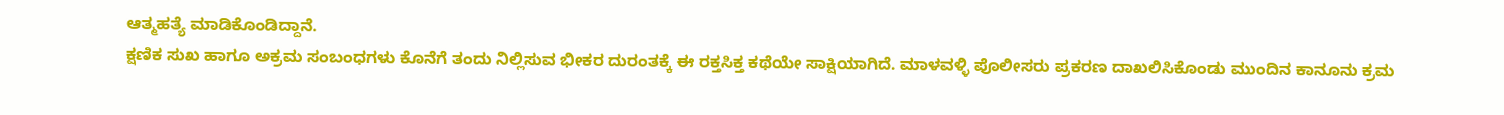ಆತ್ಮಹತ್ಯೆ ಮಾಡಿಕೊಂಡಿದ್ದಾನೆ.
ಕ್ಷಣಿಕ ಸುಖ ಹಾಗೂ ಅಕ್ರಮ ಸಂಬಂಧಗಳು ಕೊನೆಗೆ ತಂದು ನಿಲ್ಲಿಸುವ ಭೀಕರ ದುರಂತಕ್ಕೆ ಈ ರಕ್ತಸಿಕ್ತ ಕಥೆಯೇ ಸಾಕ್ಷಿಯಾಗಿದೆ. ಮಾಳವಳ್ಳಿ ಪೊಲೀಸರು ಪ್ರಕರಣ ದಾಖಲಿಸಿಕೊಂಡು ಮುಂದಿನ ಕಾನೂನು ಕ್ರಮ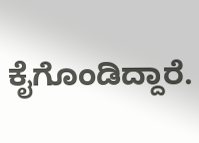ಕೈಗೊಂಡಿದ್ದಾರೆ.